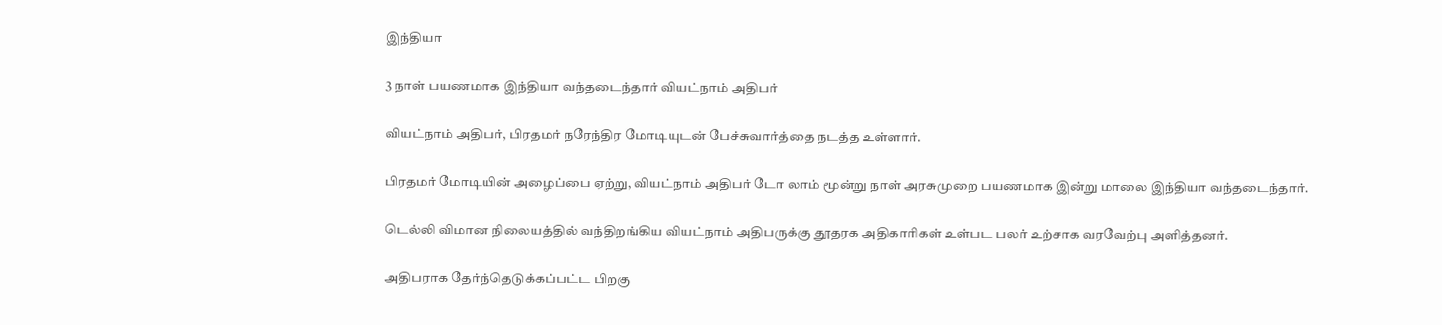இந்தியா

3 நாள் பயணமாக இந்தியா வந்தடைந்தார் வியட்நாம் அதிபர்

வியட்நாம் அதிபர், பிரதமர் நரேந்திர மோடியுடன் பேச்சுவார்த்தை நடத்த உள்ளார்.

பிரதமர் மோடியின் அழைப்பை ஏற்று, வியட்நாம் அதிபர் டோ லாம் மூன்று நாள் அரசுமுறை பயணமாக இன்று மாலை இந்தியா வந்தடைந்தார்.

டெல்லி விமான நிலையத்தில் வந்திறங்கிய வியட்நாம் அதிபருக்கு தூதரக அதிகாரிகள் உள்பட பலர் உற்சாக வரவேற்பு அளித்தனர்.

அதிபராக தேர்ந்தெடுக்கப்பட்ட பிறகு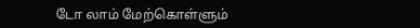டோ லாம் மேற்கொள்ளும்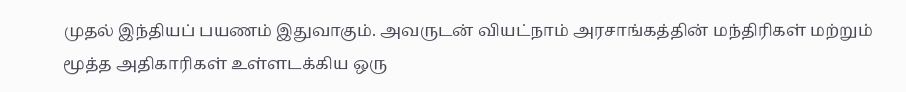முதல் இந்தியப் பயணம் இதுவாகும். அவருடன் வியட்நாம் அரசாங்கத்தின் மந்திரிகள் மற்றும் மூத்த அதிகாரிகள் உள்ளடக்கிய ஒரு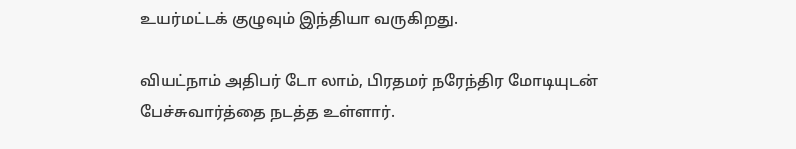உயர்மட்டக் குழுவும் இந்தியா வருகிறது.

வியட்நாம் அதிபர் டோ லாம், பிரதமர் நரேந்திர மோடியுடன் பேச்சுவார்த்தை நடத்த உள்ளார்.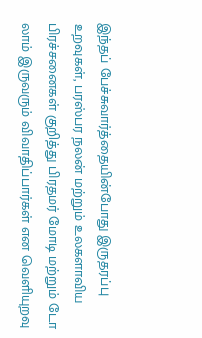இந்தப் பேச்சுவார்த்தையின்போது இருதரப்பு உறவுகள், பரஸ்பர நலன் மற்றும் உலகளாவிய பிரச்சனைகள் குறித்து பிரதமர் மோடி மற்றும் டோ லாம் இருவரும் விவாதிப்பார்கள் என வெளியுறவு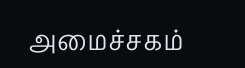அமைச்சகம்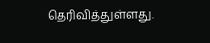தெரிவித்துள்ளது.